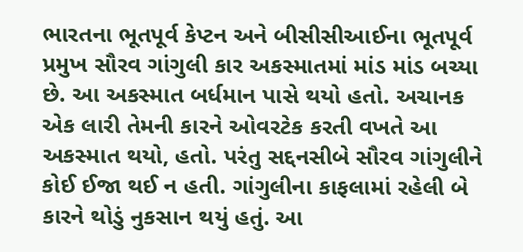ભારતના ભૂતપૂર્વ કેપ્ટન અને બીસીસીઆઈના ભૂતપૂર્વ પ્રમુખ સૌરવ ગાંગુલી કાર અકસ્માતમાં માંડ માંડ બચ્યા છે. આ અકસ્માત બર્ધમાન પાસે થયો હતો. અચાનક એક લારી તેમની કારને ઓવરટેક કરતી વખતે આ અકસ્માત થયો, હતો. પરંતુ સદ્દનસીબે સૌરવ ગાંગુલીને કોઈ ઈજા થઈ ન હતી. ગાંગુલીના કાફલામાં રહેલી બે કારને થોડું નુકસાન થયું હતું. આ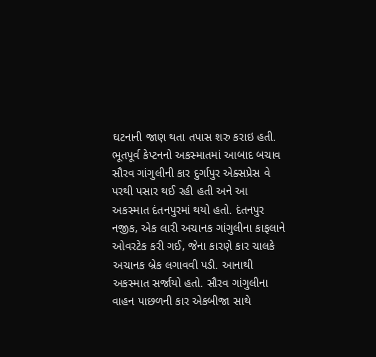ઘટનાની જાણ થતા તપાસ શરુ કરાઇ હતી.
ભૂતપૂર્વ કેપ્ટનનો અકસ્માતમાં આબાદ બચાવ
સૌરવ ગાંગુલીની કાર દુર્ગાપુર એક્સપ્રેસ વે પરથી પસાર થઈ રહી હતી અને આ અકસ્માત દંતનપુરમાં થયો હતો. દંતનપુર નજીક, એક લારી અચાનક ગાંગુલીના કાફલાને ઓવરટેક કરી ગઈ, જેના કારણે કાર ચાલકે અચાનક બ્રેક લગાવવી પડી. આનાથી અકસ્માત સર્જાયો હતો. સૌરવ ગાંગુલીના વાહન પાછળની કાર એકબીજા સાથે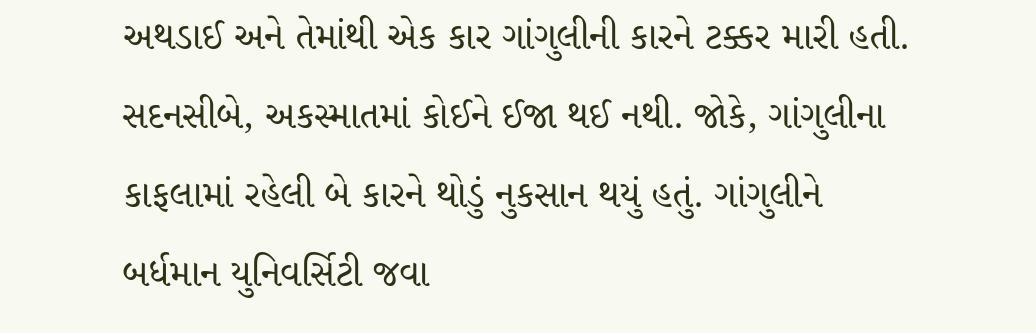અથડાઈ અને તેમાંથી એક કાર ગાંગુલીની કારને ટક્કર મારી હતી.
સદનસીબે, અકસ્માતમાં કોઈને ઈજા થઈ નથી. જોકે, ગાંગુલીના કાફલામાં રહેલી બે કારને થોડું નુકસાન થયું હતું. ગાંગુલીને બર્ધમાન યુનિવર્સિટી જવા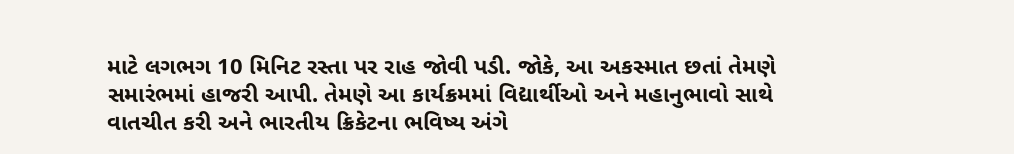માટે લગભગ 10 મિનિટ રસ્તા પર રાહ જોવી પડી. જોકે, આ અકસ્માત છતાં તેમણે સમારંભમાં હાજરી આપી. તેમણે આ કાર્યક્રમમાં વિદ્યાર્થીઓ અને મહાનુભાવો સાથે વાતચીત કરી અને ભારતીય ક્રિકેટના ભવિષ્ય અંગે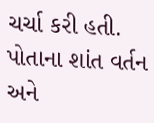ચર્ચા કરી હતી. પોતાના શાંત વર્તન અને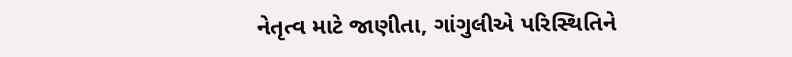નેતૃત્વ માટે જાણીતા, ગાંગુલીએ પરિસ્થિતિને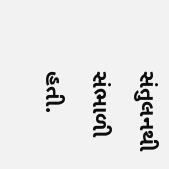સંતુલનથી સંભાળી હતી.